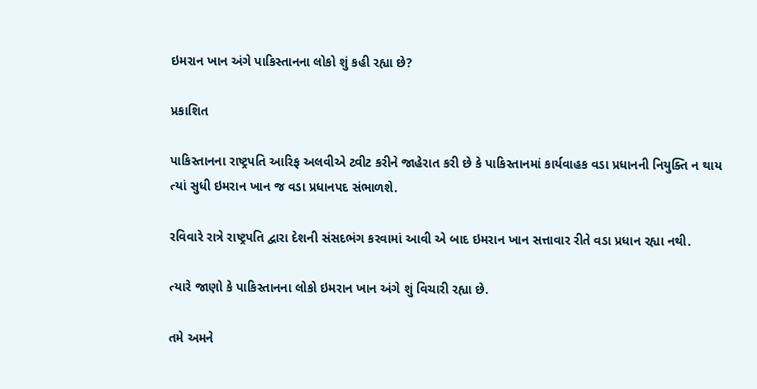ઇમરાન ખાન અંગે પાકિસ્તાનના લોકો શું કહી રહ્યા છે?

પ્રકાશિત

પાકિસ્તાનના રાષ્ટ્રપતિ આરિફ અલવીએ ટ્વીટ કરીને જાહેરાત કરી છે કે પાકિસ્તાનમાં કાર્યવાહક વડા પ્રધાનની નિયુક્તિ ન થાય ત્યાં સુધી ઇમરાન ખાન જ વડા પ્રધાનપદ સંભાળશે.

રવિવારે રાત્રે રાષ્ટ્રપતિ દ્વારા દેશની સંસદભંગ કરવામાં આવી એ બાદ ઇમરાન ખાન સત્તાવાર રીતે વડા પ્રધાન રહ્યા નથી.

ત્યારે જાણો કે પાકિસ્તાનના લોકો ઇમરાન ખાન અંગે શું વિચારી રહ્યા છે.

તમે અમને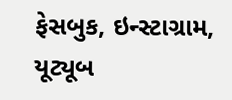ફેસબુક, ઇન્સ્ટાગ્રામ, યૂટ્યૂબ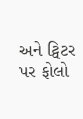અને ટ્વિટર પર ફોલો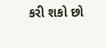કરી શકો છો